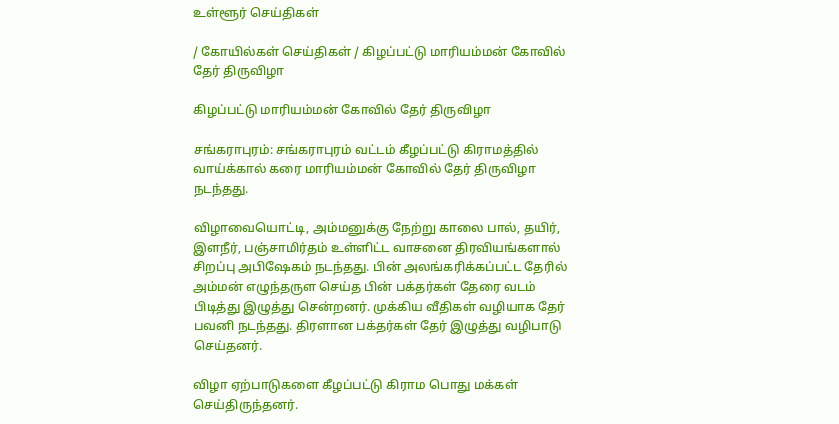உள்ளூர் செய்திகள்

/ கோயில்கள் செய்திகள் / கிழப்பட்டு மாரியம்மன் கோவில் தேர் திருவிழா

கிழப்பட்டு மாரியம்மன் கோவில் தேர் திருவிழா

சங்கராபுரம்: சங்கராபுரம் வட்டம் கீழப்பட்டு கிராமத்தில் வாய்க்கால் கரை மாரியம்மன் கோவில் தேர் திருவிழா நடந்தது.

விழாவையொட்டி, அம்மனுக்கு நேற்று காலை பால், தயிர், இளநீர், பஞ்சாமிர்தம் உள்ளிட்ட வாசனை திரவியங்களால் சிறப்பு அபிஷேகம் நடந்தது. பின் அலங்கரிக்கப்பட்ட தேரில் அம்மன் எழுந்தருள செய்த பின் பக்தர்கள் தேரை வடம் பிடித்து இழுத்து சென்றனர். முக்கிய வீதிகள் வழியாக தேர் பவனி நடந்தது. திரளான பக்தர்கள் தேர் இழுத்து வழிபாடு செய்தனர்.

விழா ஏற்பாடுகளை கீழப்பட்டு கிராம பொது மக்கள் செய்திருந்தனர்.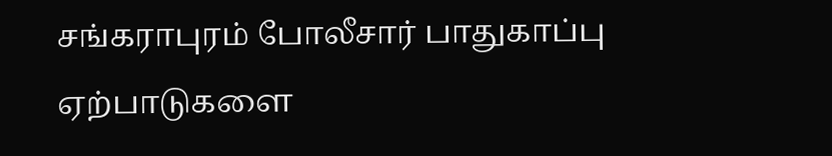சங்கராபுரம் போலீசார் பாதுகாப்பு ஏற்பாடுகளை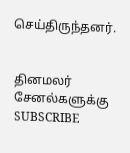செய்திருந்தனர்.


தினமலர் சேனல்களுக்கு SUBSCRIBE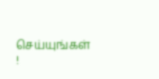செய்யுங்கள் !